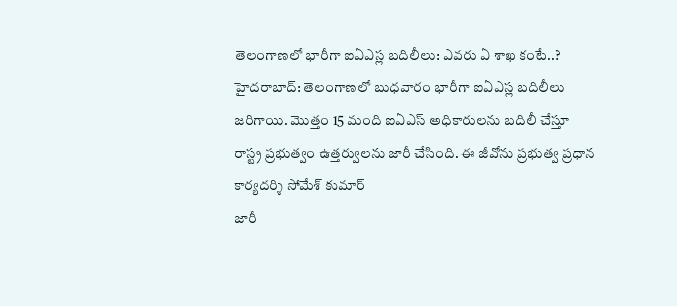తెలంగాణలో భారీగా ఐఏఎస్ల బదిలీలు: ఎవరు ఏ శాఖ కంటే..?
హైదరాబాద్: తెలంగాణలో బుధవారం భారీగా ఐఏఎస్ల బదిలీలు జరిగాయి. మొత్తం 15 మంది ఐఏఎస్ అధికారులను బదిలీ చేస్తూ రాస్ట్ర ప్రభుత్వం ఉత్తర్వులను జారీ చేసింది. ఈ జీవోను ప్రభుత్వ ప్రధాన కార్యదర్శి సోమేశ్ కుమార్
జారీ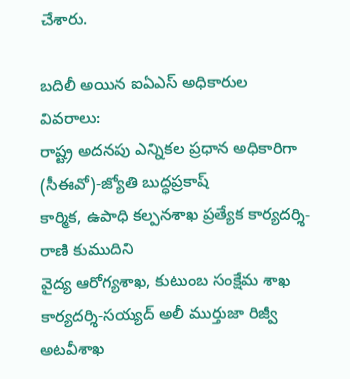చేశారు.

బదిలీ అయిన ఐఏఎస్ అధికారుల వివరాలు:
రాష్ట్ర అదనపు ఎన్నికల ప్రధాన అధికారిగా (సీఈవో)-జ్యోతి బుద్ధప్రకాష్
కార్మిక, ఉపాధి కల్పనశాఖ ప్రత్యేక కార్యదర్శి-రాణి కుముదిని
వైద్య ఆరోగ్యశాఖ, కుటుంబ సంక్షేమ శాఖ కార్యదర్శి-సయ్యద్ అలీ ముర్తుజా రిజ్వీ
అటవీశాఖ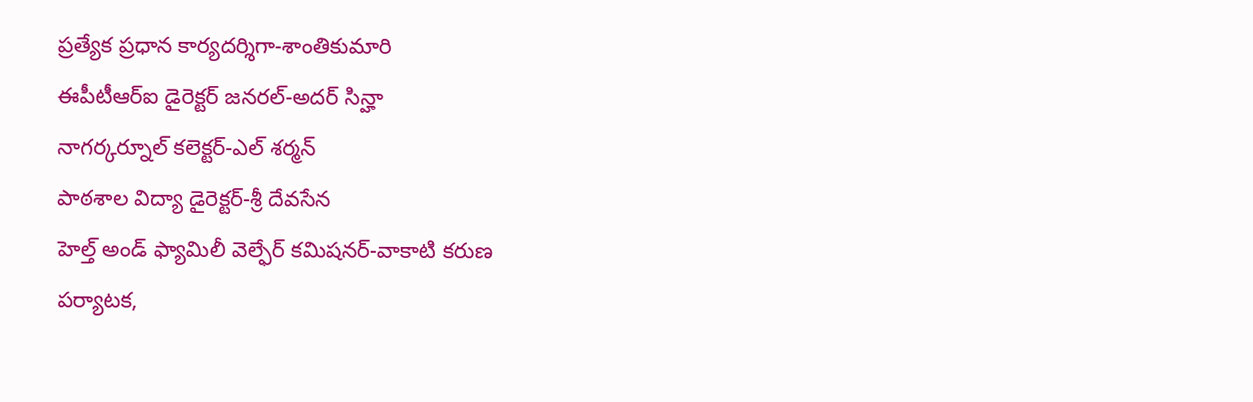ప్రత్యేక ప్రధాన కార్యదర్శిగా-శాంతికుమారి
ఈపీటీఆర్ఐ డైరెక్టర్ జనరల్-అదర్ సిన్హా
నాగర్కర్నూల్ కలెక్టర్-ఎల్ శర్మన్
పాఠశాల విద్యా డైరెక్టర్-శ్రీ దేవసేన
హెల్త్ అండ్ ఫ్యామిలీ వెల్ఫేర్ కమిషనర్-వాకాటి కరుణ
పర్యాటక,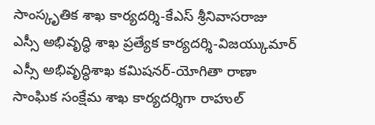సాంస్కృతిక శాఖ కార్యదర్శి-కేఎస్ శ్రీనివాసరాజు
ఎస్సీ అభివృద్ధి శాఖ ప్రత్యేక కార్యదర్శి-విజయ్కుమార్
ఎస్సీ అభివృద్ధిశాఖ కమిషనర్-యోగితా రాణా
సాంఘిక సంక్షేమ శాఖ కార్యదర్శిగా రాహుల్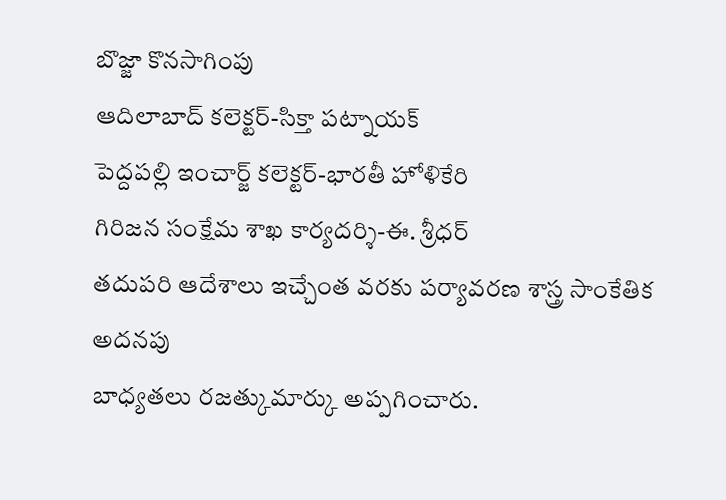బొజ్జా కొనసాగింపు
ఆదిలాబాద్ కలెక్టర్-సిక్తా పట్నాయక్
పెద్దపల్లి ఇంచార్జ్ కలెక్టర్-భారతీ హోళికేరి
గిరిజన సంక్షేమ శాఖ కార్యదర్శి-ఈ. శ్రీధర్
తదుపరి ఆదేశాలు ఇచ్చేంత వరకు పర్యావరణ శాస్త్ర సాంకేతిక అదనపు
బాధ్యతలు రజత్కుమార్కు అప్పగించారు.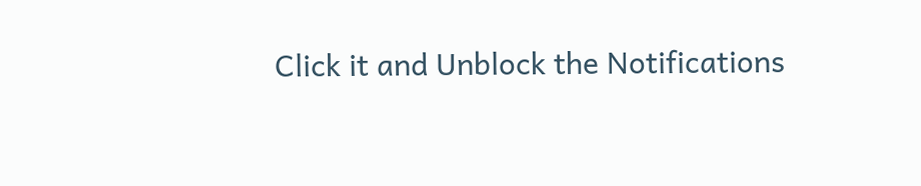Click it and Unblock the Notifications